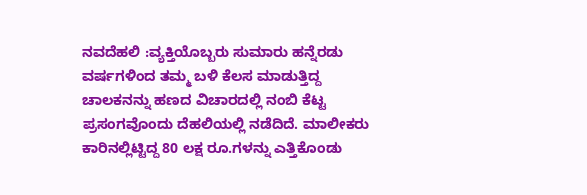ನವದೆಹಲಿ :ವ್ಯಕ್ತಿಯೊಬ್ಬರು ಸುಮಾರು ಹನ್ನೆರಡು ವರ್ಷಗಳಿಂದ ತಮ್ಮ ಬಳಿ ಕೆಲಸ ಮಾಡುತ್ತಿದ್ದ ಚಾಲಕನನ್ನು ಹಣದ ವಿಚಾರದಲ್ಲಿ ನಂಬಿ ಕೆಟ್ಟ ಪ್ರಸಂಗವೊಂದು ದೆಹಲಿಯಲ್ಲಿ ನಡೆದಿದೆ. ಮಾಲೀಕರು ಕಾರಿನಲ್ಲಿಟ್ಟಿದ್ದ 80 ಲಕ್ಷ ರೂ.ಗಳನ್ನು ಎತ್ತಿಕೊಂಡು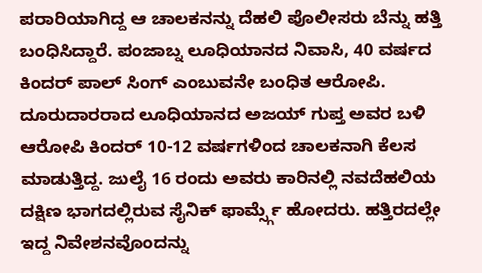ಪರಾರಿಯಾಗಿದ್ದ ಆ ಚಾಲಕನನ್ನು ದೆಹಲಿ ಪೊಲೀಸರು ಬೆನ್ನು ಹತ್ತಿ ಬಂಧಿಸಿದ್ದಾರೆ. ಪಂಜಾಬ್ನ ಲೂಧಿಯಾನದ ನಿವಾಸಿ, 40 ವರ್ಷದ ಕಿಂದರ್ ಪಾಲ್ ಸಿಂಗ್ ಎಂಬುವನೇ ಬಂಧಿತ ಆರೋಪಿ.
ದೂರುದಾರರಾದ ಲೂಧಿಯಾನದ ಅಜಯ್ ಗುಪ್ತ ಅವರ ಬಳಿ ಆರೋಪಿ ಕಿಂದರ್ 10-12 ವರ್ಷಗಳಿಂದ ಚಾಲಕನಾಗಿ ಕೆಲಸ ಮಾಡುತ್ತಿದ್ದ. ಜುಲೈ 16 ರಂದು ಅವರು ಕಾರಿನಲ್ಲಿ ನವದೆಹಲಿಯ ದಕ್ಷಿಣ ಭಾಗದಲ್ಲಿರುವ ಸೈನಿಕ್ ಫಾರ್ಮ್ಸ್ಗೆ ಹೋದರು. ಹತ್ತಿರದಲ್ಲೇ ಇದ್ದ ನಿವೇಶನವೊಂದನ್ನು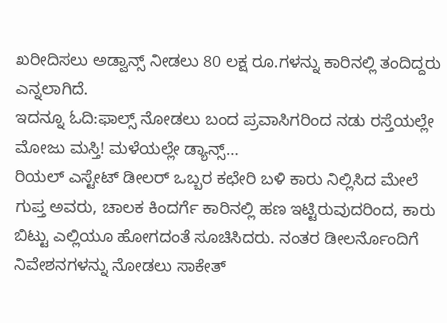ಖರೀದಿಸಲು ಅಡ್ವಾನ್ಸ್ ನೀಡಲು 80 ಲಕ್ಷ ರೂ.ಗಳನ್ನು ಕಾರಿನಲ್ಲಿ ತಂದಿದ್ದರು ಎನ್ನಲಾಗಿದೆ.
ಇದನ್ನೂ ಓದಿ:ಫಾಲ್ಸ್ ನೋಡಲು ಬಂದ ಪ್ರವಾಸಿಗರಿಂದ ನಡು ರಸ್ತೆಯಲ್ಲೇ ಮೋಜು ಮಸ್ತಿ! ಮಳೆಯಲ್ಲೇ ಡ್ಯಾನ್ಸ್…
ರಿಯಲ್ ಎಸ್ಟೇಟ್ ಡೀಲರ್ ಒಬ್ಬರ ಕಛೇರಿ ಬಳಿ ಕಾರು ನಿಲ್ಲಿಸಿದ ಮೇಲೆ ಗುಪ್ತ ಅವರು, ಚಾಲಕ ಕಿಂದರ್ಗೆ ಕಾರಿನಲ್ಲಿ ಹಣ ಇಟ್ಟಿರುವುದರಿಂದ, ಕಾರು ಬಿಟ್ಟು ಎಲ್ಲಿಯೂ ಹೋಗದಂತೆ ಸೂಚಿಸಿದರು. ನಂತರ ಡೀಲರ್ನೊಂದಿಗೆ ನಿವೇಶನಗಳನ್ನು ನೋಡಲು ಸಾಕೇತ್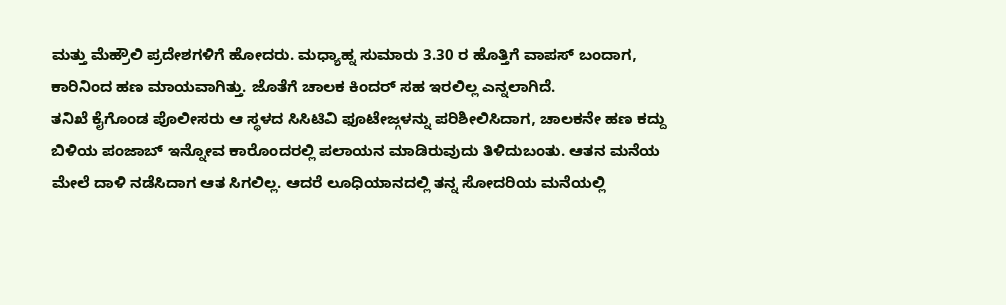ಮತ್ತು ಮೆಹ್ರೌಲಿ ಪ್ರದೇಶಗಳಿಗೆ ಹೋದರು. ಮಧ್ಯಾಹ್ನ ಸುಮಾರು 3.30 ರ ಹೊತ್ತಿಗೆ ವಾಪಸ್ ಬಂದಾಗ, ಕಾರಿನಿಂದ ಹಣ ಮಾಯವಾಗಿತ್ತು. ಜೊತೆಗೆ ಚಾಲಕ ಕಿಂದರ್ ಸಹ ಇರಲಿಲ್ಲ ಎನ್ನಲಾಗಿದೆ.
ತನಿಖೆ ಕೈಗೊಂಡ ಪೊಲೀಸರು ಆ ಸ್ಥಳದ ಸಿಸಿಟಿವಿ ಫೂಟೇಜ್ಗಳನ್ನು ಪರಿಶೀಲಿಸಿದಾಗ, ಚಾಲಕನೇ ಹಣ ಕದ್ದು ಬಿಳಿಯ ಪಂಜಾಬ್ ಇನ್ನೋವ ಕಾರೊಂದರಲ್ಲಿ ಪಲಾಯನ ಮಾಡಿರುವುದು ತಿಳಿದುಬಂತು. ಆತನ ಮನೆಯ ಮೇಲೆ ದಾಳಿ ನಡೆಸಿದಾಗ ಆತ ಸಿಗಲಿಲ್ಲ. ಆದರೆ ಲೂಧಿಯಾನದಲ್ಲಿ ತನ್ನ ಸೋದರಿಯ ಮನೆಯಲ್ಲಿ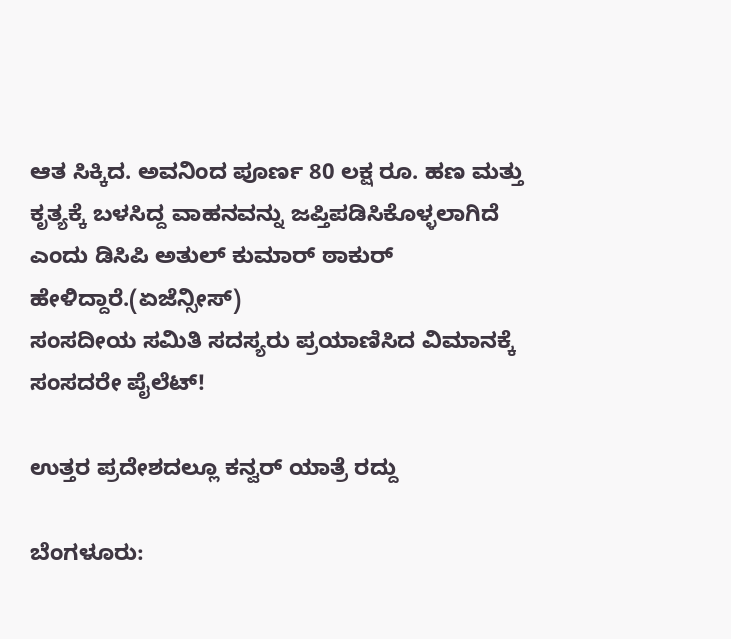ಆತ ಸಿಕ್ಕಿದ. ಅವನಿಂದ ಪೂರ್ಣ 80 ಲಕ್ಷ ರೂ. ಹಣ ಮತ್ತು ಕೃತ್ಯಕ್ಕೆ ಬಳಸಿದ್ದ ವಾಹನವನ್ನು ಜಪ್ತಿಪಡಿಸಿಕೊಳ್ಳಲಾಗಿದೆ ಎಂದು ಡಿಸಿಪಿ ಅತುಲ್ ಕುಮಾರ್ ಠಾಕುರ್ ಹೇಳಿದ್ದಾರೆ.(ಏಜೆನ್ಸೀಸ್)
ಸಂಸದೀಯ ಸಮಿತಿ ಸದಸ್ಯರು ಪ್ರಯಾಣಿಸಿದ ವಿಮಾನಕ್ಕೆ ಸಂಸದರೇ ಪೈಲೆಟ್!

ಉತ್ತರ ಪ್ರದೇಶದಲ್ಲೂ ಕನ್ವರ್ ಯಾತ್ರೆ ರದ್ದು

ಬೆಂಗಳೂರು: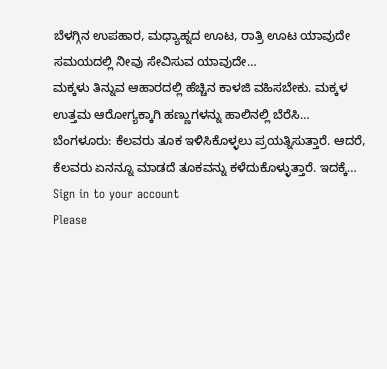ಬೆಳಗ್ಗಿನ ಉಪಹಾರ, ಮಧ್ಯಾಹ್ನದ ಊಟ, ರಾತ್ರಿ ಊಟ ಯಾವುದೇ ಸಮಯದಲ್ಲಿ ನೀವು ಸೇವಿಸುವ ಯಾವುದೇ…
ಮಕ್ಕಳು ತಿನ್ನುವ ಆಹಾರದಲ್ಲಿ ಹೆಚ್ಚಿನ ಕಾಳಜಿ ವಹಿಸಬೇಕು. ಮಕ್ಕಳ ಉತ್ತಮ ಆರೋಗ್ಯಕ್ಕಾಗಿ ಹಣ್ಣುಗಳನ್ನು ಹಾಲಿನಲ್ಲಿ ಬೆರೆಸಿ…
ಬೆಂಗಳೂರು: ಕೆಲವರು ತೂಕ ಇಳಿಸಿಕೊಳ್ಳಲು ಪ್ರಯತ್ನಿಸುತ್ತಾರೆ. ಆದರೆ, ಕೆಲವರು ಏನನ್ನೂ ಮಾಡದೆ ತೂಕವನ್ನು ಕಳೆದುಕೊಳ್ಳುತ್ತಾರೆ. ಇದಕ್ಕೆ…
Sign in to your account
Please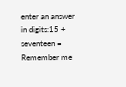enter an answer in digits:15 + seventeen =
Remember me